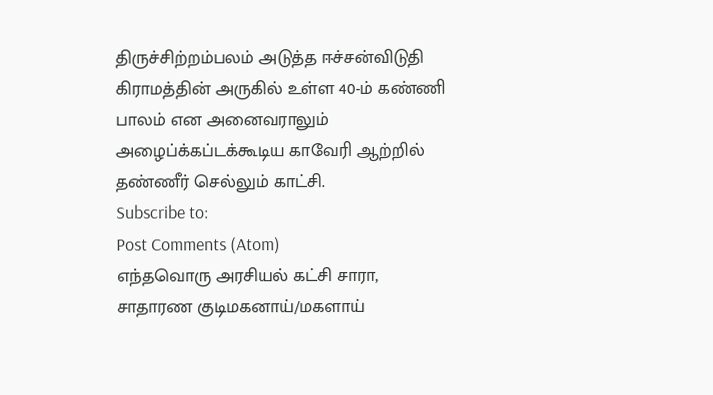திருச்சிற்றம்பலம் அடுத்த ஈச்சன்விடுதி கிராமத்தின் அருகில் உள்ள 40-ம் கண்ணி பாலம் என அனைவராலும் அழைப்க்கப்டக்கூடிய காவேரி ஆற்றில் தண்ணீர் செல்லும் காட்சி.
Subscribe to:
Post Comments (Atom)
எந்தவொரு அரசியல் கட்சி சாரா, சாதாரண குடிமகனாய்/மகளாய்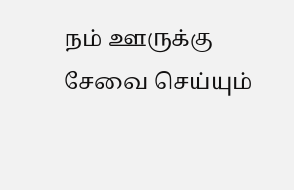நம் ஊருக்கு சேவை செய்யும்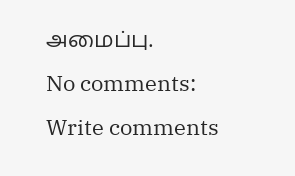அமைப்பு.
No comments:
Write comments